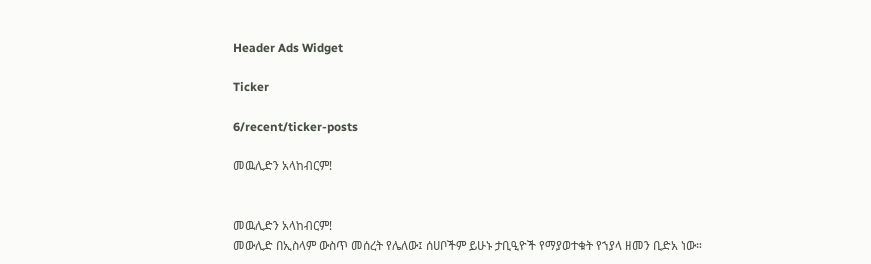Header Ads Widget

Ticker

6/recent/ticker-posts

መዉሊድን አላከብርም!


መዉሊድን አላከብርም!
መውሊድ በኢስላም ውስጥ መሰረት የሌለው፤ ሰሀቦችም ይሁኑ ታቢዒዮች የማያወተቁት የኀያላ ዘመን ቢድአ ነው።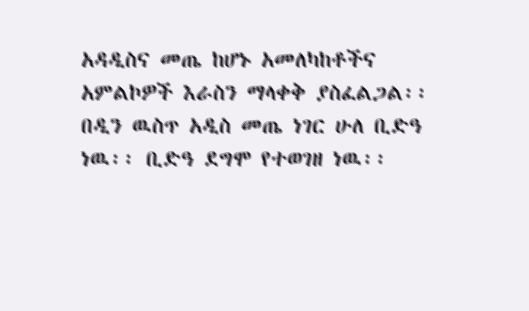አዳዲስና መጤ ከሆኑ አመለካከቶችና አምልኮዎች እራስን ማላቀቅ ያስፈልጋል፡፡ በዲን ዉስጥ አዲስ መጤ ነገር ሁለ ቢድዓ ነዉ፡፡ ቢድዓ ደግሞ የተወገዘ ነዉ፡፡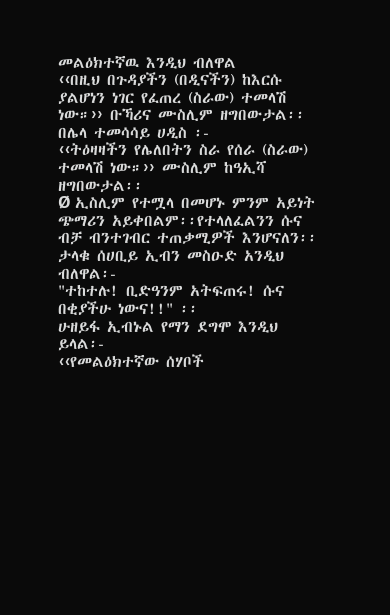መልዕክተኛዉ እንዲህ ብለዋል
‹‹በዚህ በጉዳያችን (በዲናችን) ከእርሱ ያልሆነን ነገር የፈጠረ (ስራው) ተመላሽ ነው።›› ቡኻሪና ሙስሊም ዘግበውታል፡፡
በሌላ ተመሳሳይ ሀዲስ ፡-
‹‹ትዕዛዛችን የሌለበትን ስራ የሰራ (ስራው) ተመላሽ ነው።›› ሙስሊም ከዓኢሻ ዘግበውታል፡፡
Ø ኢስሊም የተሟላ በመሆኑ ምንም አይነት ጭማሪን አይቀበልም፡፡የተላለፈልንን ሱና ብቻ ብንተገብር ተጠቃሚዎች እንሆናለን፡፡ ታላቁ ሰሀቢይ ኢብን መስዑድ አንዲህ ብለዋል፡-
"ተከተሉ! ቢድዓንም አትፍጠሩ! ሱና በቂያችሁ ነውና!!" ፡፡
ሁዘይፋ ኢብኑል የማን ደግሞ እንዲህ ይላል፡-
‹‹የመልዕክተኛው ሰሃቦች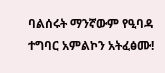ባልሰሩት ማንኛውም የዒባዳ ተግባር አምልኮን አትፈፅሙ!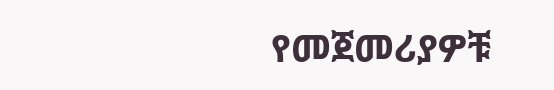የመጀመሪያዎቹ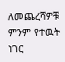ለመጨረሻዎቹ ምንም የተዉት ነገር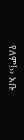የለም!›› አቡ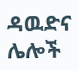ዳዉድና ሌሎች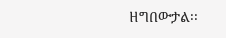ዘግበውታል፡፡